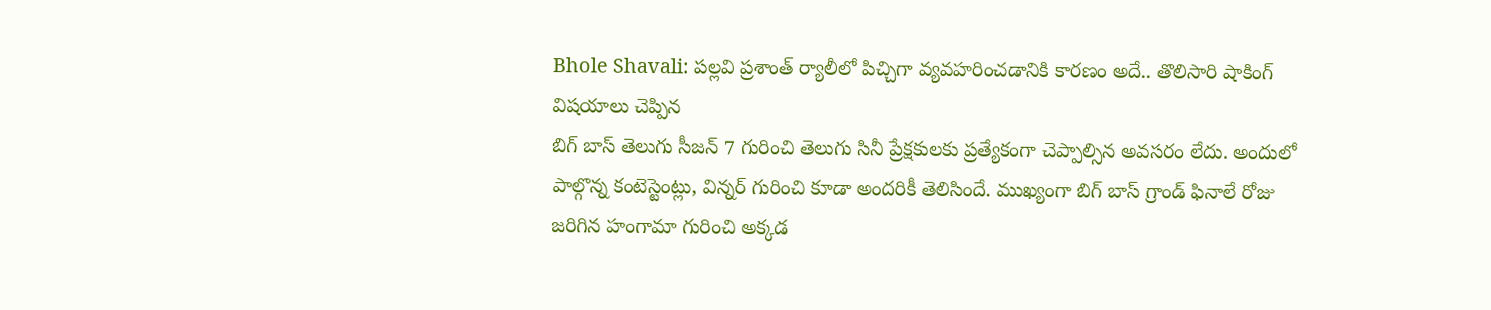Bhole Shavali: పల్లవి ప్రశాంత్ ర్యాలీలో పిచ్చిగా వ్యవహరించడానికి కారణం అదే.. తొలిసారి షాకింగ్ విషయాలు చెప్పిన
బిగ్ బాస్ తెలుగు సీజన్ 7 గురించి తెలుగు సినీ ప్రేక్షకులకు ప్రత్యేకంగా చెప్పాల్సిన అవసరం లేదు. అందులో పాల్గొన్న కంటెస్టెంట్లు, విన్నర్ గురించి కూడా అందరికీ తెలిసిందే. ముఖ్యంగా బిగ్ బాస్ గ్రాండ్ ఫినాలే రోజు జరిగిన హంగామా గురించి అక్కడ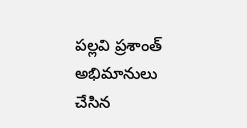పల్లవి ప్రశాంత్ అభిమానులు చేసిన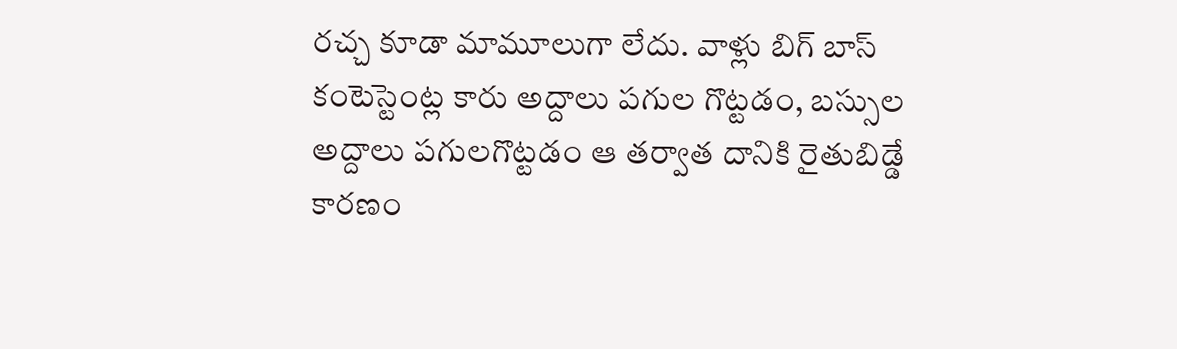రచ్చ కూడా మామూలుగా లేదు. వాళ్లు బిగ్ బాస్ కంటెస్టెంట్ల కారు అద్దాలు పగుల గొట్టడం, బస్సుల అద్దాలు పగులగొట్టడం ఆ తర్వాత దానికి రైతుబిడ్డే కారణం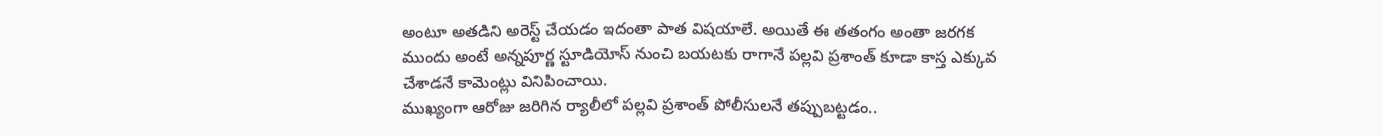అంటూ అతడిని అరెస్ట్ చేయడం ఇదంతా పాత విషయాలే. అయితే ఈ తతంగం అంతా జరగక ముందు అంటే అన్నపూర్ణ స్టూడియోస్ నుంచి బయటకు రాగానే పల్లవి ప్రశాంత్ కూడా కాస్త ఎక్కువ చేశాడనే కామెంట్లు వినిపించాయి.
ముఖ్యంగా ఆరోజు జరిగిన ర్యాలీలో పల్లవి ప్రశాంత్ పోలీసులనే తప్పుబట్టడం..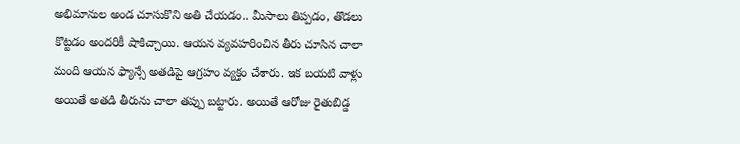అభిమానుల అండ చూసుకొని అతి చేయడం.. మీసాలు తిప్పడం, తొడలు కొట్టడం అందరికీ షాకిచ్చాయి. ఆయన వ్యవహరించిన తీరు చూసిన చాలా మంది ఆయన ఫ్యాన్సే అతడిపై ఆగ్రహం వ్యక్తం చేశారు. ఇక బయటి వాళ్లు అయితే అతడి తీరును చాలా తప్పు బట్టారు. అయితే ఆరోజు రైతుబిడ్డ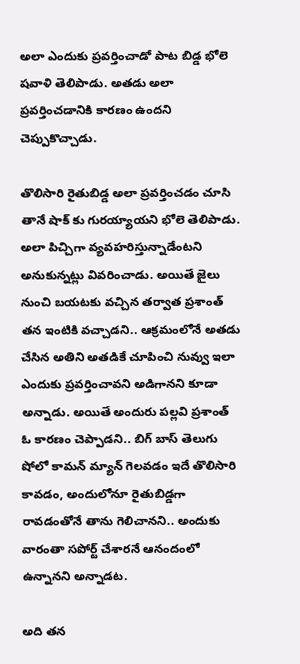అలా ఎందుకు ప్రవర్తించాడో పాట బిడ్డ భోలె షవాళి తెలిపాడు. అతడు అలా ప్రవర్తించడానికి కారణం ఉందని చెప్పుకొచ్చాడు.

తొలిసారి రైతుబిడ్డ అలా ప్రవర్తించడం చూసి తానే షాక్ కు గురయ్యాయని భోలె తెలిపాడు. అలా పిచ్చిగా వ్యవహరిస్తున్నాడేంటని అనుకున్నట్లు వివరించాడు. అయితే జైలు నుంచి బయటకు వచ్చిన తర్వాత ప్రశాంత్ తన ఇంటికి వచ్చాడని.. ఆక్రమంలోనే అతడు చేసిన అతిని అతడికే చూపించి నువ్వు ఇలా ఎందుకు ప్రవర్తించావని అడిగానని కూడా అన్నాడు. అయితే అందురు పల్లవి ప్రశాంత్ ఓ కారణం చెప్పాడని.. బిగ్ బాస్ తెలుగు షోలో కామన్ మ్యాన్ గెలవడం ఇదే తొలిసారి కావడం, అందులోనూ రైతుబిడ్డగా రావడంతోనే తాను గెలిచానని.. అందుకు వారంతా సపోర్ట్ చేశారనే ఆనందంలో ఉన్నానని అన్నాడట.

అది తన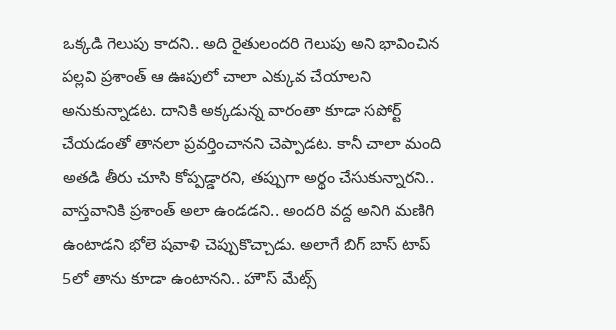ఒక్కడి గెలుపు కాదని.. అది రైతులందరి గెలుపు అని భావించిన పల్లవి ప్రశాంత్ ఆ ఊపులో చాలా ఎక్కువ చేయాలని అనుకున్నాడట. దానికి అక్కడున్న వారంతా కూడా సపోర్ట్ చేయడంతో తానలా ప్రవర్తించానని చెప్పాడట. కానీ చాలా మంది అతడి తీరు చూసి కోప్పడ్డారని, తప్పుగా అర్థం చేసుకున్నారని.. వాస్తవానికి ప్రశాంత్ అలా ఉండడని.. అందరి వద్ద అనిగి మణిగి ఉంటాడని భోలె షవాళి చెప్పుకొచ్చాడు. అలాగే బిగ్ బాస్ టాప్ 5లో తాను కూడా ఉంటానని.. హౌస్ మేట్స్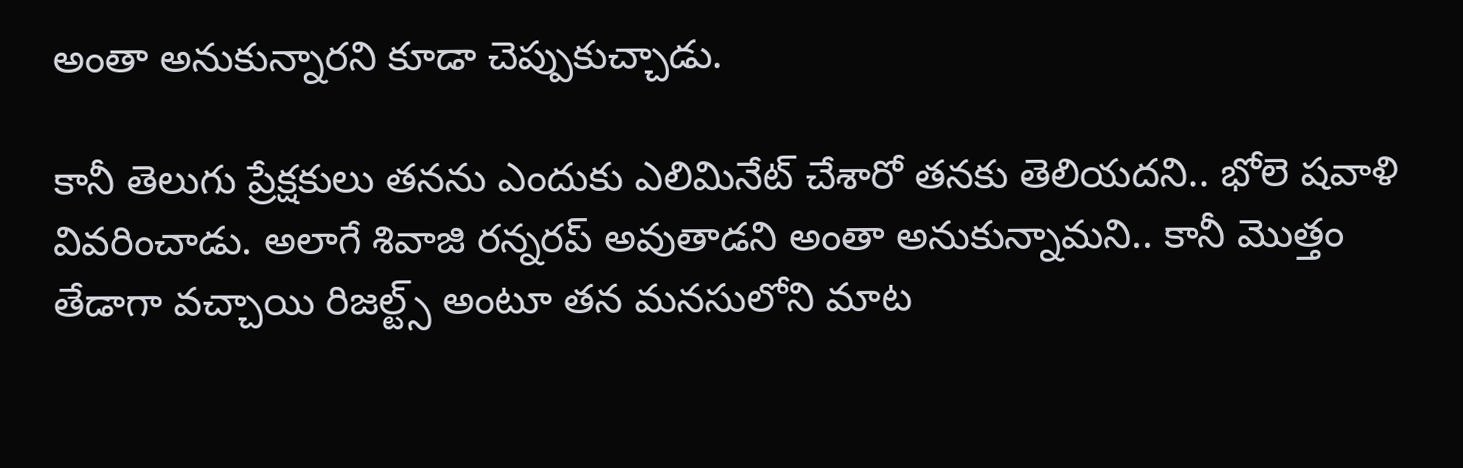అంతా అనుకున్నారని కూడా చెప్పుకుచ్చాడు.

కానీ తెలుగు ప్రేక్షకులు తనను ఎందుకు ఎలిమినేట్ చేశారో తనకు తెలియదని.. భోలె షవాళి వివరించాడు. అలాగే శివాజి రన్నరప్ అవుతాడని అంతా అనుకున్నామని.. కానీ మొత్తం తేడాగా వచ్చాయి రిజల్ట్స్ అంటూ తన మనసులోని మాట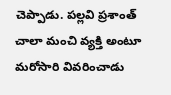చెప్పాడు. పల్లవి ప్రశాంత్ చాలా మంచి వ్యక్తి అంటూ మరోసారి వివరించాడు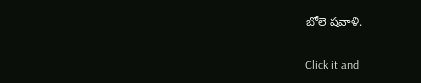బోలె షవాళి.


Click it and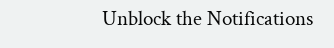Unblock the Notifications